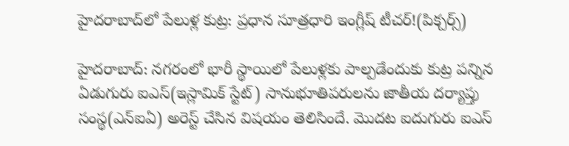హైదరాబాద్‌లో పేలుళ్ల కుట్ర: ప్రధాన సూత్రధారి ఇంగ్లీష్ టీచర్‌!(పిక్చర్స్)

హైదరాబాద్: నగరంలో భారీ స్థాయిలో పేలుళ్లకు పాల్పడేందుకు కుట్ర పన్నిన ఏడుగురు ఐఎస్(ఇస్లామిక్ స్టేట్) సానుభూతిపరులను జాతీయ దర్యాప్తు సంస్థ(ఎన్ఐఏ) అరెస్ట్ చేసిన విషయం తెలిసిందే. మొదట ఐదుగురు ఐఎస్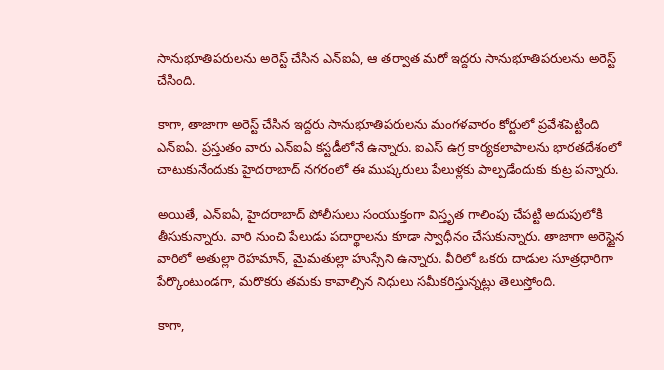సానుభూతిపరులను అరెస్ట్ చేసిన ఎన్ఐఏ, ఆ తర్వాత మరో ఇద్దరు సానుభూతిపరులను అరెస్ట్ చేసింది.

కాగా, తాజాగా అరెస్ట్ చేసిన ఇద్దరు సానుభూతిపరులను మంగళవారం కోర్టులో ప్రవేశపెట్టింది ఎన్ఐఏ. ప్రస్తుతం వారు ఎన్ఐఏ కస్టడీలోనే ఉన్నారు. ఐఎస్ ఉగ్ర కార్యకలాపాలను భారతదేశంలో చాటుకునేందుకు హైదరాబాద్ నగరంలో ఈ ముష్కరులు పేలుళ్లకు పాల్పడేందుకు కుట్ర పన్నారు.

అయితే, ఎన్ఐఏ, హైదరాబాద్ పోలీసులు సంయుక్తంగా విస్తృత గాలింపు చేపట్టి అదుపులోకి తీసుకున్నారు. వారి నుంచి పేలుడు పదార్థాలను కూడా స్వాధీనం చేసుకున్నారు. తాజాగా అరెస్టైన వారిలో అతుల్లా రెహమాన్, మైమతుల్లా హుస్సేని ఉన్నారు. వీరిలో ఒకరు దాడుల సూత్రధారిగా పేర్కొంటుండగా, మరొకరు తమకు కావాల్సిన నిధులు సమీకరిస్తున్నట్లు తెలుస్తోంది.

కాగా,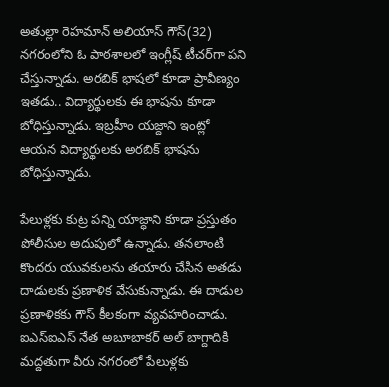అతుల్లా రెహమాన్ అలియాస్ గౌస్(32) నగరంలోని ఓ పాఠశాలలో ఇంగ్లీష్ టీచర్‌గా పని చేస్తున్నాడు. అరబిక్ భాషలో కూడా ప్రావీణ్యం ఇతడు.. విద్యార్థులకు ఈ భాషను కూడా బోధిస్తున్నాడు. ఇబ్రహీం యజ్దాని ఇంట్లో ఆయన విద్యార్థులకు అరబిక్ భాషను బోధిస్తున్నాడు.

పేలుళ్లకు కుట్ర పన్ని యాజ్ధాని కూడా ప్రస్తుతం పోలీసుల అదుపులో ఉన్నాడు. తనలాంటి కొందరు యువకులను తయారు చేసిన అతడు దాడులకు ప్రణాళిక వేసుకున్నాడు. ఈ దాడుల ప్రణాళికకు గౌస్ కీలకంగా వ్యవహరించాడు. ఐఎస్ఐఎస్ నేత అబూబాకర్ అల్ బాగ్దాదికి మద్దతుగా వీరు నగరంలో పేలుళ్లకు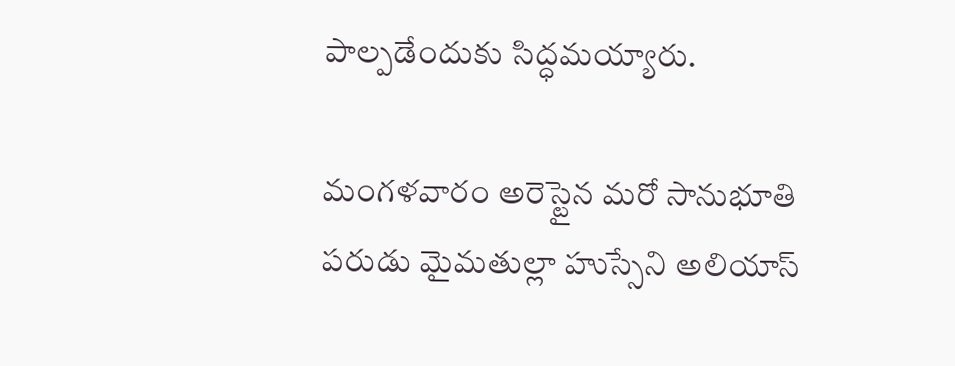పాల్పడేందుకు సిద్ధమయ్యారు.

మంగళవారం అరెస్టైన మరో సానుభూతి పరుడు మైమతుల్లా హుస్సేని అలియాస్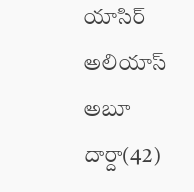యాసిర్ అలియాస్ అబూ దార్దా(42)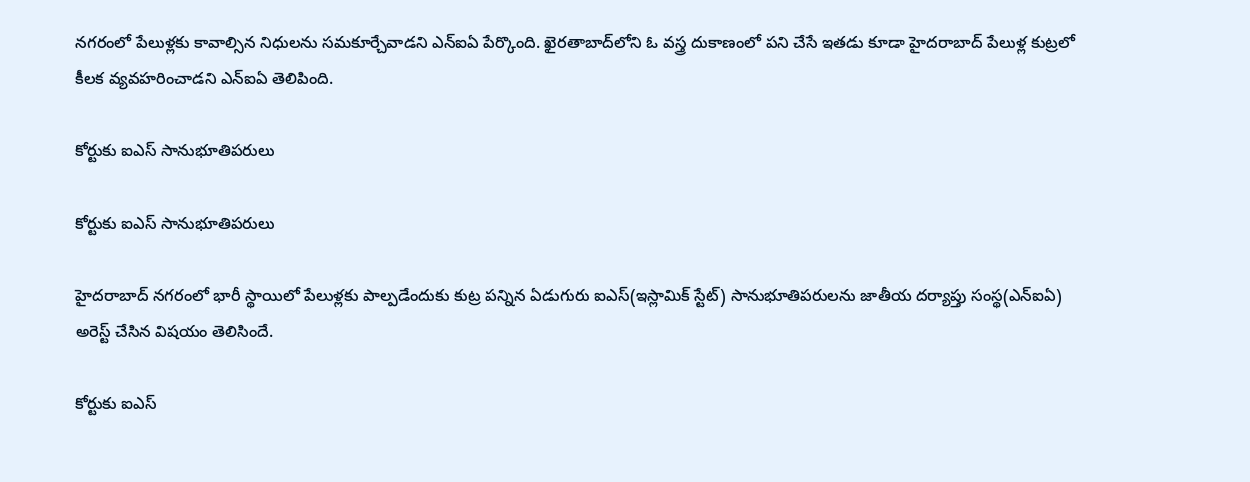నగరంలో పేలుళ్లకు కావాల్సిన నిధులను సమకూర్చేవాడని ఎన్ఐఏ పేర్కొంది. ఖైరతాబాద్‌లోని ఓ వస్త్ర దుకాణంలో పని చేసే ఇతడు కూడా హైదరాబాద్ పేలుళ్ల కుట్రలో కీలక వ్యవహరించాడని ఎన్ఐఏ తెలిపింది.

కోర్టుకు ఐఎస్ సానుభూతిపరులు

కోర్టుకు ఐఎస్ సానుభూతిపరులు

హైదరాబాద్ నగరంలో భారీ స్థాయిలో పేలుళ్లకు పాల్పడేందుకు కుట్ర పన్నిన ఏడుగురు ఐఎస్(ఇస్లామిక్ స్టేట్) సానుభూతిపరులను జాతీయ దర్యాప్తు సంస్థ(ఎన్ఐఏ) అరెస్ట్ చేసిన విషయం తెలిసిందే.

కోర్టుకు ఐఎస్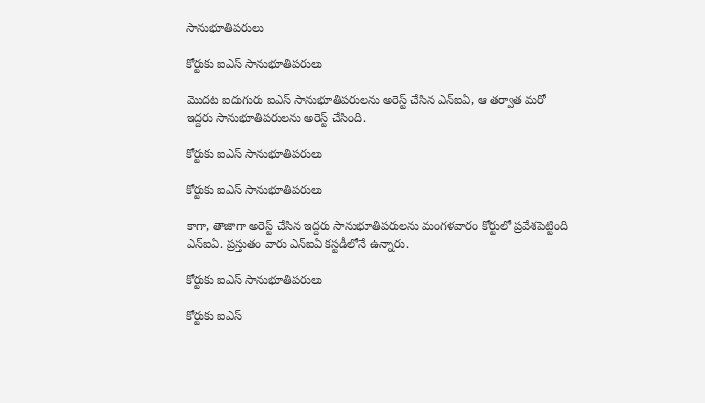సానుభూతిపరులు

కోర్టుకు ఐఎస్ సానుభూతిపరులు

మొదట ఐదుగురు ఐఎస్ సానుభూతిపరులను అరెస్ట్ చేసిన ఎన్ఐఏ, ఆ తర్వాత మరో ఇద్దరు సానుభూతిపరులను అరెస్ట్ చేసింది.

కోర్టుకు ఐఎస్ సానుభూతిపరులు

కోర్టుకు ఐఎస్ సానుభూతిపరులు

కాగా, తాజాగా అరెస్ట్ చేసిన ఇద్దరు సానుభూతిపరులను మంగళవారం కోర్టులో ప్రవేశపెట్టింది ఎన్ఐఏ. ప్రస్తుతం వారు ఎన్ఐఏ కస్టడీలోనే ఉన్నారు.

కోర్టుకు ఐఎస్ సానుభూతిపరులు

కోర్టుకు ఐఎస్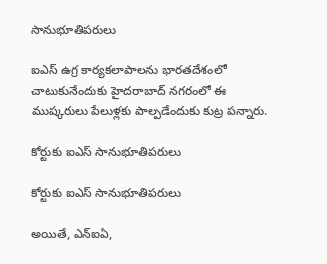సానుభూతిపరులు

ఐఎస్ ఉగ్ర కార్యకలాపాలను భారతదేశంలో చాటుకునేందుకు హైదరాబాద్ నగరంలో ఈ ముష్కరులు పేలుళ్లకు పాల్పడేందుకు కుట్ర పన్నారు.

కోర్టుకు ఐఎస్ సానుభూతిపరులు

కోర్టుకు ఐఎస్ సానుభూతిపరులు

అయితే, ఎన్ఐఏ,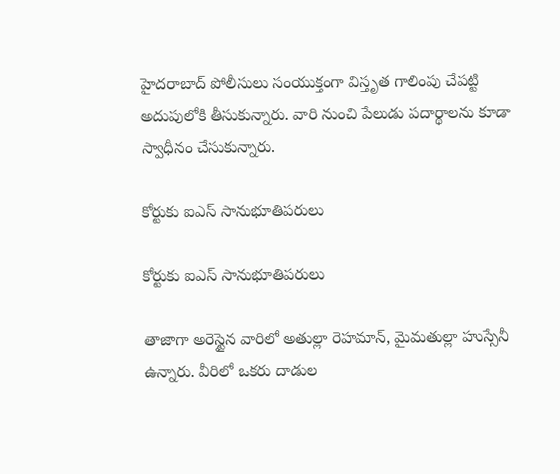హైదరాబాద్ పోలీసులు సంయుక్తంగా విస్తృత గాలింపు చేపట్టి అదుపులోకి తీసుకున్నారు. వారి నుంచి పేలుడు పదార్థాలను కూడా స్వాధీనం చేసుకున్నారు.

కోర్టుకు ఐఎస్ సానుభూతిపరులు

కోర్టుకు ఐఎస్ సానుభూతిపరులు

తాజాగా అరెస్టైన వారిలో అతుల్లా రెహమాన్, మైమతుల్లా హుస్సేనీ ఉన్నారు. వీరిలో ఒకరు దాడుల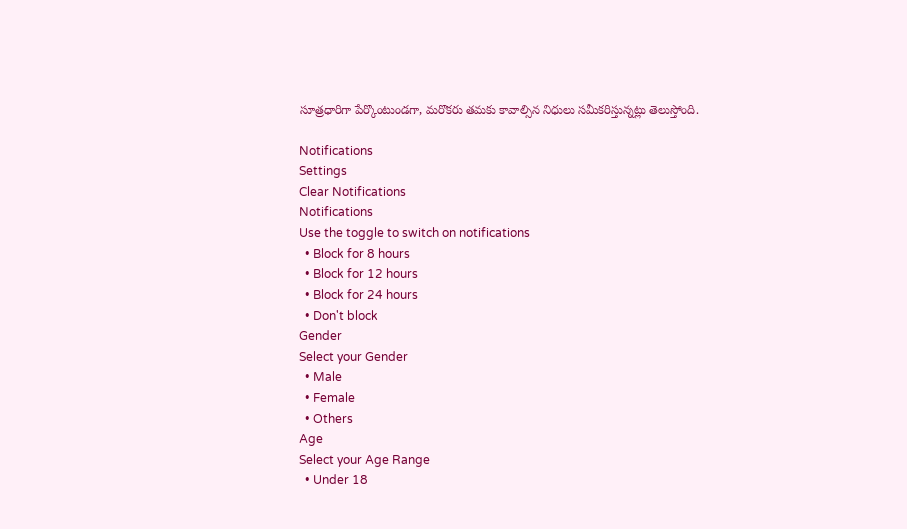సూత్రధారిగా పేర్కొంటుండగా, మరొకరు తమకు కావాల్సిన నిధులు సమీకరిస్తున్నట్లు తెలుస్తోంది.

Notifications
Settings
Clear Notifications
Notifications
Use the toggle to switch on notifications
  • Block for 8 hours
  • Block for 12 hours
  • Block for 24 hours
  • Don't block
Gender
Select your Gender
  • Male
  • Female
  • Others
Age
Select your Age Range
  • Under 18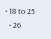• 18 to 25
  • 26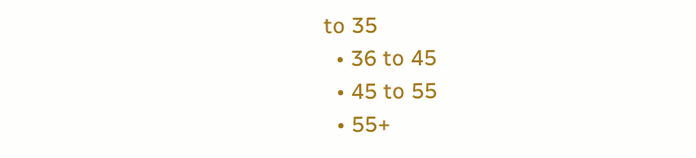to 35
  • 36 to 45
  • 45 to 55
  • 55+